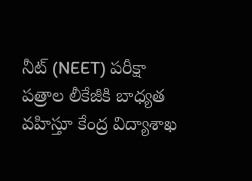నీట్ (NEET) పరీక్షా పత్రాల లీకేజీకి బాధ్యత వహిస్తూ కేంద్ర విద్యాశాఖ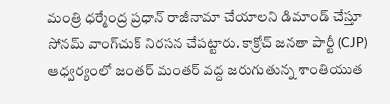మంత్రి ధర్మేంద్ర ప్రధాన్ రాజీనామా చేయాలని డిమాండ్ చేస్తూ సోనమ్ వాంగ్‌చుక్ నిరసన చేపట్టారు. కాక్రోచ్ జనతా పార్టీ (CJP) ఆధ్వర్యంలో జంతర్ మంతర్ వద్ద జరుగుతున్న శాంతియుత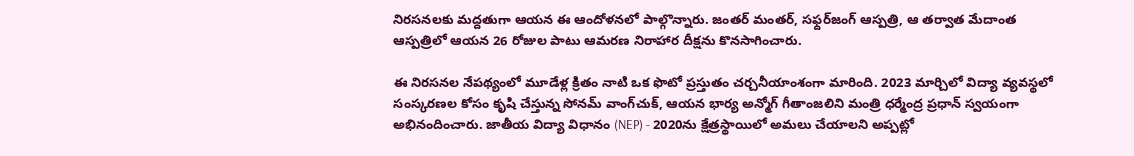నిరసనలకు మద్దతుగా ఆయన ఈ ఆందోళనలో పాల్గొన్నారు. జంతర్ మంతర్, సఫ్దర్‌జంగ్ ఆస్పత్రి, ఆ తర్వాత మేదాంత ఆస్పత్రిలో ఆయన 26 రోజుల పాటు ఆమరణ నిరాహార దీక్షను కొనసాగించారు.

ఈ నిరసనల నేపథ్యంలో మూడేళ్ల క్రితం నాటి ఒక ఫొటో ప్రస్తుతం చర్చనీయాంశంగా మారింది. 2023 మార్చిలో విద్యా వ్యవస్థలో సంస్కరణల కోసం కృషి చేస్తున్న సోనమ్ వాంగ్‌చుక్, ఆయన భార్య అన్మోగ్ గీతాంజలిని మంత్రి ధర్మేంద్ర ప్రధాన్ స్వయంగా అభినందించారు. జాతీయ విద్యా విధానం (NEP) - 2020ను క్షేత్రస్థాయిలో అమలు చేయాలని అప్పట్లో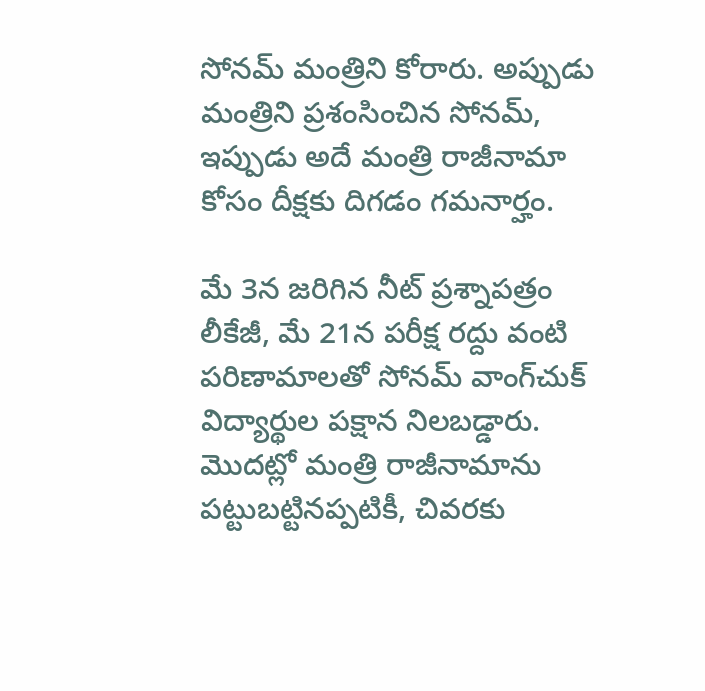సోనమ్ మంత్రిని కోరారు. అప్పుడు మంత్రిని ప్రశంసించిన సోనమ్, ఇప్పుడు అదే మంత్రి రాజీనామా కోసం దీక్షకు దిగడం గమనార్హం.

మే 3న జరిగిన నీట్ ప్రశ్నాపత్రం లీకేజీ, మే 21న పరీక్ష రద్దు వంటి పరిణామాలతో సోనమ్ వాంగ్‌చుక్ విద్యార్థుల పక్షాన నిలబడ్డారు. మొదట్లో మంత్రి రాజీనామాను పట్టుబట్టినప్పటికీ, చివరకు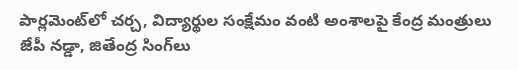పార్లమెంట్‌లో చర్చ, విద్యార్థుల సంక్షేమం వంటి అంశాలపై కేంద్ర మంత్రులు జేపీ నడ్డా, జితేంద్ర సింగ్‌లు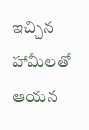ఇచ్చిన హామీలతో ఆయన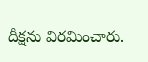దీక్షను విరమించారు.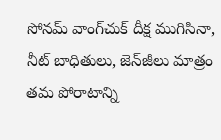సోనమ్ వాంగ్‌చుక్ దీక్ష ముగిసినా, నీట్ బాధితులు, జెన్‌జీలు మాత్రం తమ పోరాటాన్ని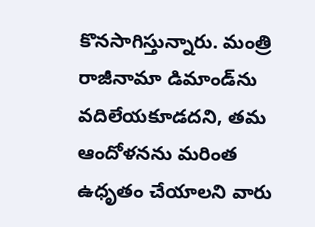కొనసాగిస్తున్నారు. మంత్రి రాజీనామా డిమాండ్‌ను వదిలేయకూడదని, తమ ఆందోళనను మరింత ఉధృతం చేయాలని వారు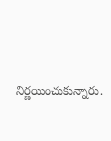నిర్ణయించుకున్నారు.